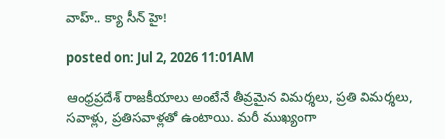వాహ్.. క్యా సీన్ హై!

posted on: Jul 2, 2026 11:01AM

ఆంధ్రప్రదేశ్ రాజకీయాలు అంటేనే తీవ్రమైన విమర్శలు, ప్రతి విమర్శలు,  సవాళ్లు, ప్రతిసవాళ్లతో ఉంటాయి. మరీ ముఖ్యంగా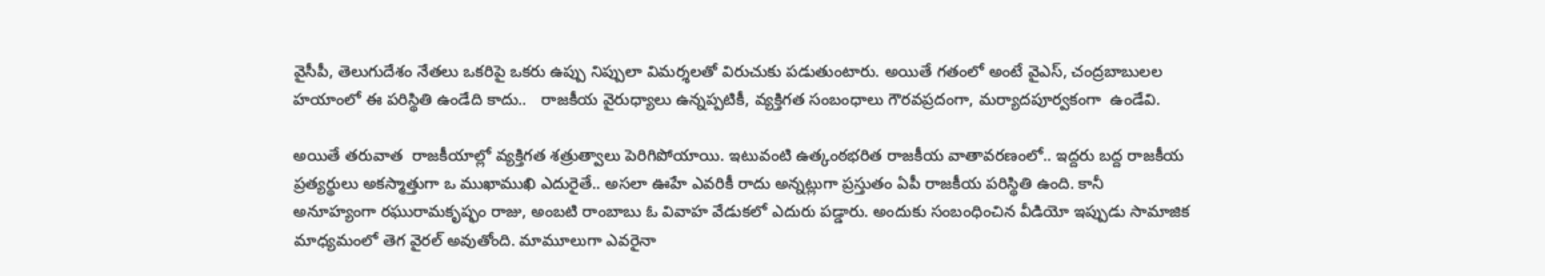వైసీపీ, తెలుగుదేశం నేతలు ఒకరిపై ఒకరు ఉప్పు నిప్పులా విమర్శలతో విరుచుకు పడుతుంటారు. అయితే గతంలో అంటే వైఎస్, చంద్రబాబులల హయాంలో ఈ పరిస్థితి ఉండేది కాదు..   రాజకీయ వైరుధ్యాలు ఉన్నప్పటికీ, వ్యక్తిగత సంబంధాలు గౌరవప్రదంగా, మర్యాదపూర్వకంగా  ఉండేవి.

అయితే తరువాత  రాజకీయాల్లో వ్యక్తిగత శత్రుత్వాలు పెరిగిపోయాయి. ఇటువంటి ఉత్కంఠభరిత రాజకీయ వాతావరణంలో.. ఇద్దరు బద్ద రాజకీయ ప్రత్యర్థులు అకస్మాత్తుగా ఒ ముఖాముఖి ఎదురైతే.. అసలా ఊహే ఎవరికీ రాదు అన్నట్లుగా ప్రస్తుతం ఏపీ రాజకీయ పరిస్థితి ఉంది. కానీ అనూహ్యంగా రఘురామకృష్ఫం రాజు, అంబటి రాంబాబు ఓ వివాహ వేడుకలో ఎదురు పడ్డారు. అందుకు సంబంధించిన వీడియో ఇప్పుడు సామాజిక మాధ్యమంలో తెగ వైరల్ అవుతోంది. మామూలుగా ఎవరైనా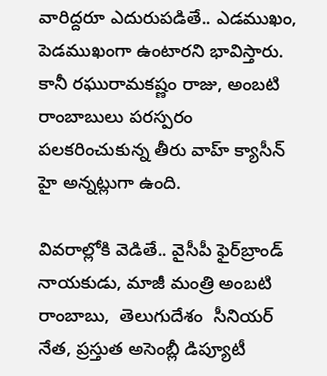వారిద్దరూ ఎదురుపడితే.. ఎడముఖం, పెడముఖంగా ఉంటారని భావిస్తారు. కానీ రఘురామకష్ణం రాజు, అంబటి రాంబాబులు పరస్పరం పలకరించుకున్న తీరు వాహ్ క్యాసీన్ హై అన్నట్లుగా ఉంది.

వివరాల్లోకి వెడితే.. వైసీపీ ఫైర్‌బ్రాండ్ నాయకుడు, మాజీ మంత్రి అంబటి రాంబాబు,  తెలుగుదేశం  సీనియర్ నేత, ప్రస్తుత అసెంబ్లీ డిప్యూటీ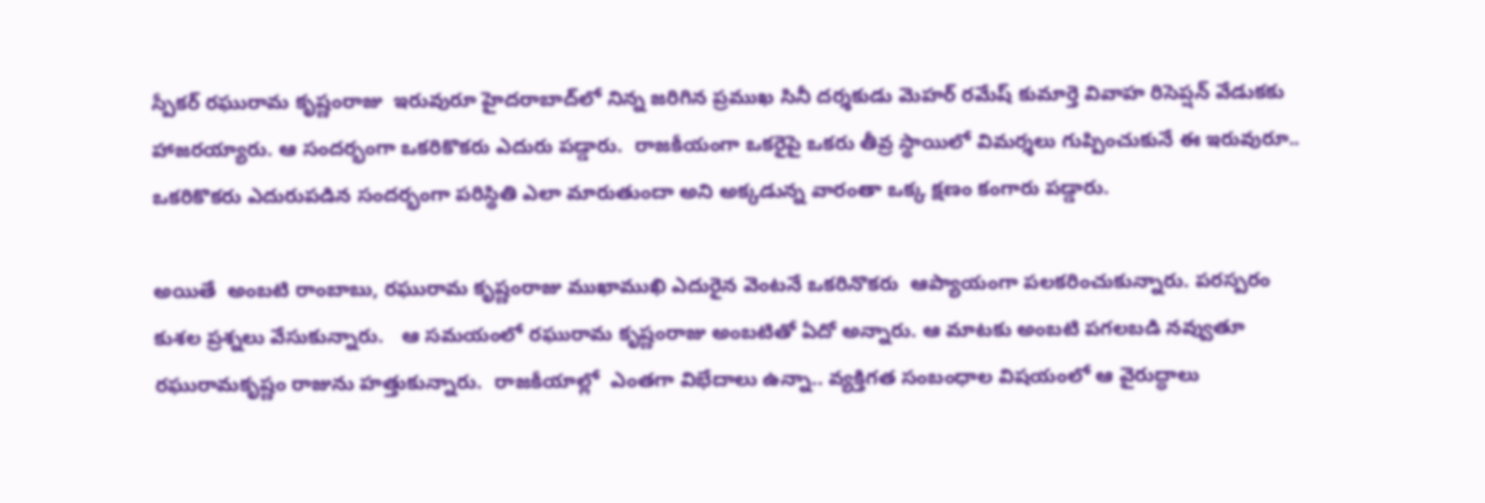స్పీకర్ రఘురామ కృష్ణంరాజు  ఇరువురూ హైదరాబాద్‌లో నిన్న జరిగిన ప్రముఖ సినీ దర్శకుడు మెహర్ రమేష్ కుమార్తె వివాహ రిసెప్షన్ వేడుకకు  హాజరయ్యారు. ఆ సందర్భంగా ఒకరికొకరు ఎదురు పడ్డారు.  రాజకీయంగా ఒకరైపై ఒకరు తీవ్ర స్థాయిలో విమర్శలు గుప్పించుకునే ఈ ఇరువురూ.. ఒకరికొకరు ఎదురుపడిన సందర్భంగా పరిస్థితి ఎలా మారుతుందా అని అక్కడున్న వారంతా ఒక్క క్షణం కంగారు పడ్డారు.

అయితే  అంబటి రాంబాబు, రఘురామ కృష్ణంరాజు ముఖాముఖి ఎదురైన వెంటనే ఒకరినొకరు  ఆప్యాయంగా పలకరించుకున్నారు. పరస్పరం కుశల ప్రశ్నలు వేసుకున్నారు.   ఆ సమయంలో రఘురామ కృష్ణంరాజు అంబటితో ఏదో అన్నారు. ఆ మాటకు అంబటి పగలబడి నవ్వుతూ రఘురామకృష్ణం రాజును హత్తుకున్నారు.  రాజకీయాల్లో  ఎంతగా విభేదాలు ఉన్నా.. వ్యక్తిగత సంబంధాల విషయంలో ఆ వైరుద్ధాలు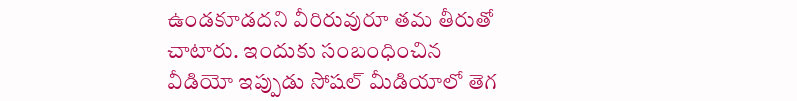ఉండకూడదని వీరిరువురూ తమ తీరుతో చాటారు. ఇందుకు సంబంధించిన వీడియో ఇప్పుడు సోషల్ మీడియాలో తెగ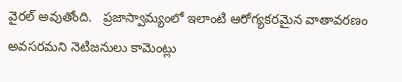వైరల్ అవుతోంది.   ప్రజాస్వామ్యంలో ఇలాంటి ఆరోగ్యకరమైన వాతావరణం అవసరమని నెటిజనులు కామెంట్లు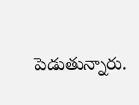పెడుతున్నారు.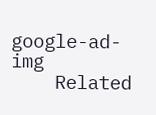google-ad-img
    Related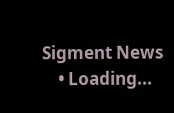Sigment News
    • Loading...